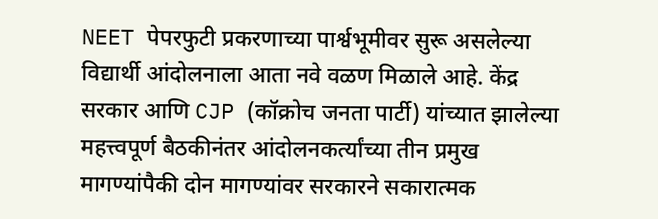NEET पेपरफुटी प्रकरणाच्या पार्श्वभूमीवर सुरू असलेल्या विद्यार्थी आंदोलनाला आता नवे वळण मिळाले आहे. केंद्र सरकार आणि CJP (कॉक्रोच जनता पार्टी) यांच्यात झालेल्या महत्त्वपूर्ण बैठकीनंतर आंदोलनकर्त्यांच्या तीन प्रमुख मागण्यांपैकी दोन मागण्यांवर सरकारने सकारात्मक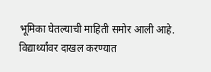भूमिका घेतल्याची माहिती समोर आली आहे. विद्यार्थ्यांवर दाखल करण्यात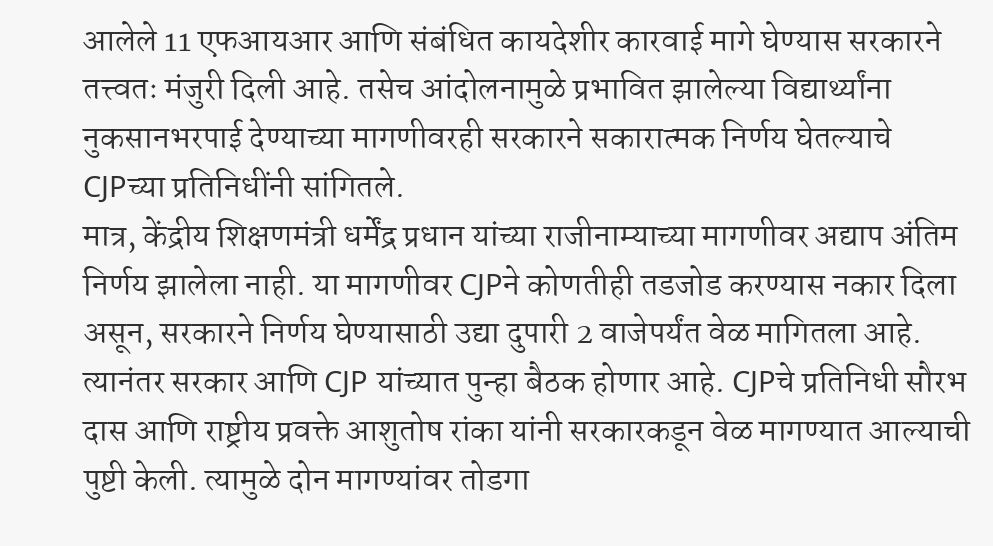आलेले 11 एफआयआर आणि संबंधित कायदेशीर कारवाई मागे घेण्यास सरकारने तत्त्वतः मंजुरी दिली आहे. तसेच आंदोलनामुळे प्रभावित झालेल्या विद्यार्थ्यांना नुकसानभरपाई देण्याच्या मागणीवरही सरकारने सकारात्मक निर्णय घेतल्याचे CJPच्या प्रतिनिधींनी सांगितले.
मात्र, केंद्रीय शिक्षणमंत्री धर्मेंद्र प्रधान यांच्या राजीनाम्याच्या मागणीवर अद्याप अंतिम निर्णय झालेला नाही. या मागणीवर CJPने कोणतीही तडजोड करण्यास नकार दिला असून, सरकारने निर्णय घेण्यासाठी उद्या दुपारी 2 वाजेपर्यंत वेळ मागितला आहे. त्यानंतर सरकार आणि CJP यांच्यात पुन्हा बैठक होणार आहे. CJPचे प्रतिनिधी सौरभ दास आणि राष्ट्रीय प्रवक्ते आशुतोष रांका यांनी सरकारकडून वेळ मागण्यात आल्याची पुष्टी केली. त्यामुळे दोन मागण्यांवर तोडगा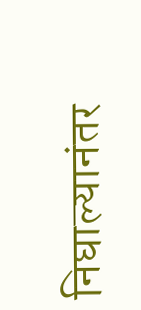निघाल्यानंतर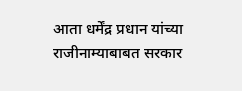आता धर्मेंद्र प्रधान यांच्या राजीनाम्याबाबत सरकार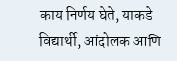काय निर्णय घेते, याकडे विद्यार्थी, आंदोलक आणि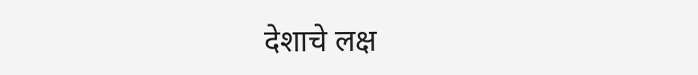देशाचे लक्ष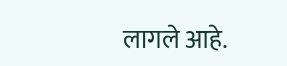लागले आहे.